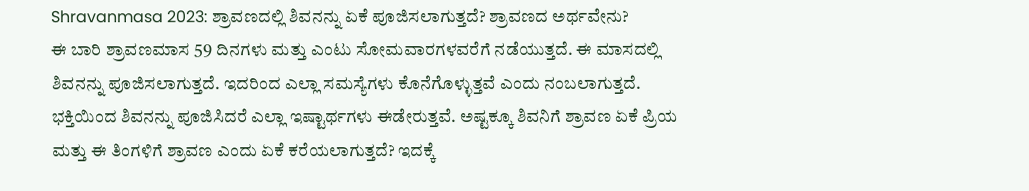Shravanmasa 2023: ಶ್ರಾವಣದಲ್ಲಿ ಶಿವನನ್ನು ಏಕೆ ಪೂಜಿಸಲಾಗುತ್ತದೆ? ಶ್ರಾವಣದ ಅರ್ಥವೇನು?
ಈ ಬಾರಿ ಶ್ರಾವಣಮಾಸ 59 ದಿನಗಳು ಮತ್ತು ಎಂಟು ಸೋಮವಾರಗಳವರೆಗೆ ನಡೆಯುತ್ತದೆ. ಈ ಮಾಸದಲ್ಲಿ ಶಿವನನ್ನು ಪೂಜಿಸಲಾಗುತ್ತದೆ. ಇದರಿಂದ ಎಲ್ಲಾ ಸಮಸ್ಯೆಗಳು ಕೊನೆಗೊಳ್ಳುತ್ತವೆ ಎಂದು ನಂಬಲಾಗುತ್ತದೆ. ಭಕ್ತಿಯಿಂದ ಶಿವನನ್ನು ಪೂಜಿಸಿದರೆ ಎಲ್ಲಾ ಇಷ್ಟಾರ್ಥಗಳು ಈಡೇರುತ್ತವೆ. ಅಷ್ಟಕ್ಕೂ ಶಿವನಿಗೆ ಶ್ರಾವಣ ಏಕೆ ಪ್ರಿಯ ಮತ್ತು ಈ ತಿಂಗಳಿಗೆ ಶ್ರಾವಣ ಎಂದು ಏಕೆ ಕರೆಯಲಾಗುತ್ತದೆ? ಇದಕ್ಕೆ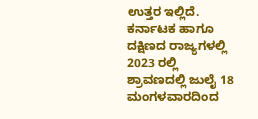ಉತ್ತರ ಇಲ್ಲಿದೆ.
ಕರ್ನಾಟಕ ಹಾಗೂ ದಕ್ಷಿಣದ ರಾಜ್ಯಗಳಲ್ಲಿ 2023 ರಲ್ಲಿ ಶ್ರಾವಣದಲ್ಲಿ ಜುಲೈ 18 ಮಂಗಳವಾರದಿಂದ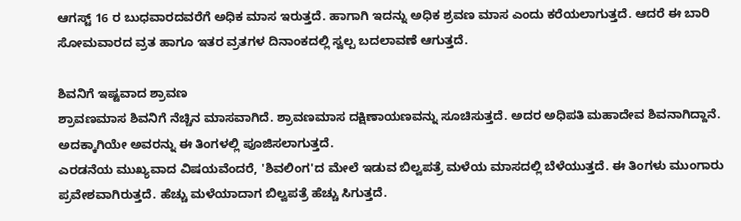ಆಗಸ್ಟ್ 16 ರ ಬುಧವಾರದವರೆಗೆ ಅಧಿಕ ಮಾಸ ಇರುತ್ತದೆ. ಹಾಗಾಗಿ ಇದನ್ನು ಅಧಿಕ ಶ್ರವಣ ಮಾಸ ಎಂದು ಕರೆಯಲಾಗುತ್ತದೆ. ಆದರೆ ಈ ಬಾರಿ ಸೋಮವಾರದ ವ್ರತ ಹಾಗೂ ಇತರ ವ್ರತಗಳ ದಿನಾಂಕದಲ್ಲಿ ಸ್ವಲ್ಪ ಬದಲಾವಣೆ ಆಗುತ್ತದೆ.

ಶಿವನಿಗೆ ಇಷ್ಟವಾದ ಶ್ರಾವಣ
ಶ್ರಾವಣಮಾಸ ಶಿವನಿಗೆ ನೆಚ್ಚಿನ ಮಾಸವಾಗಿದೆ. ಶ್ರಾವಣಮಾಸ ದಕ್ಷಿಣಾಯಣವನ್ನು ಸೂಚಿಸುತ್ತದೆ. ಅದರ ಅಧಿಪತಿ ಮಹಾದೇವ ಶಿವನಾಗಿದ್ದಾನೆ. ಅದಕ್ಕಾಗಿಯೇ ಅವರನ್ನು ಈ ತಿಂಗಳಲ್ಲಿ ಪೂಜಿಸಲಾಗುತ್ತದೆ.
ಎರಡನೆಯ ಮುಖ್ಯವಾದ ವಿಷಯವೆಂದರೆ, 'ಶಿವಲಿಂಗ'ದ ಮೇಲೆ ಇಡುವ ಬಿಲ್ವಪತ್ರೆ ಮಳೆಯ ಮಾಸದಲ್ಲಿ ಬೆಳೆಯುತ್ತದೆ. ಈ ತಿಂಗಳು ಮುಂಗಾರು ಪ್ರವೇಶವಾಗಿರುತ್ತದೆ. ಹೆಚ್ಚು ಮಳೆಯಾದಾಗ ಬಿಲ್ವಪತ್ರೆ ಹೆಚ್ಚು ಸಿಗುತ್ತದೆ.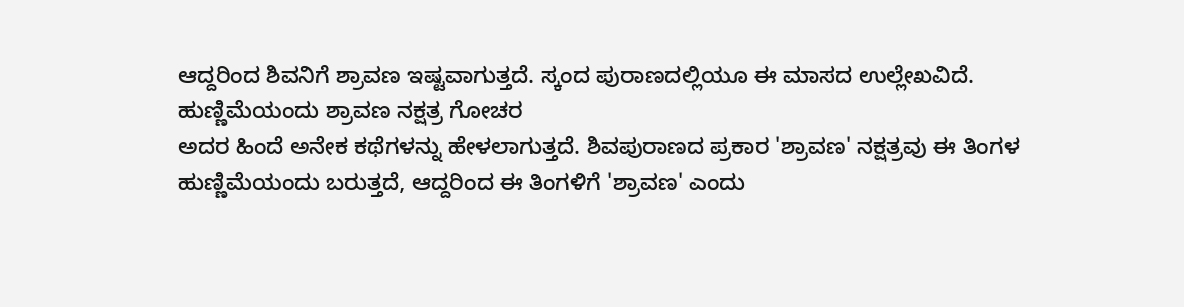ಆದ್ದರಿಂದ ಶಿವನಿಗೆ ಶ್ರಾವಣ ಇಷ್ಟವಾಗುತ್ತದೆ. ಸ್ಕಂದ ಪುರಾಣದಲ್ಲಿಯೂ ಈ ಮಾಸದ ಉಲ್ಲೇಖವಿದೆ.
ಹುಣ್ಣಿಮೆಯಂದು ಶ್ರಾವಣ ನಕ್ಷತ್ರ ಗೋಚರ
ಅದರ ಹಿಂದೆ ಅನೇಕ ಕಥೆಗಳನ್ನು ಹೇಳಲಾಗುತ್ತದೆ. ಶಿವಪುರಾಣದ ಪ್ರಕಾರ 'ಶ್ರಾವಣ' ನಕ್ಷತ್ರವು ಈ ತಿಂಗಳ ಹುಣ್ಣಿಮೆಯಂದು ಬರುತ್ತದೆ, ಆದ್ದರಿಂದ ಈ ತಿಂಗಳಿಗೆ 'ಶ್ರಾವಣ' ಎಂದು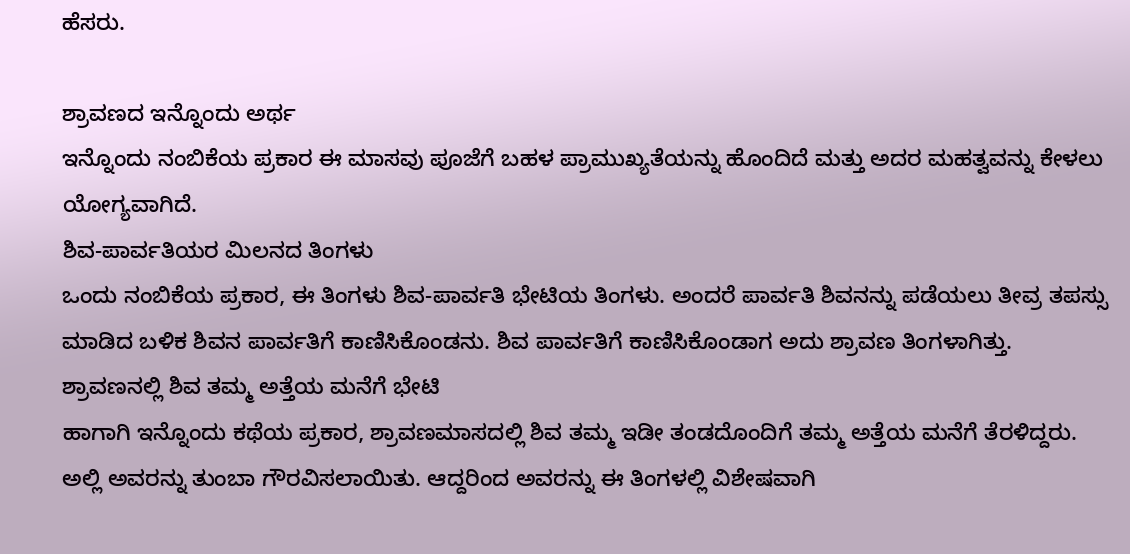ಹೆಸರು.

ಶ್ರಾವಣದ ಇನ್ನೊಂದು ಅರ್ಥ
ಇನ್ನೊಂದು ನಂಬಿಕೆಯ ಪ್ರಕಾರ ಈ ಮಾಸವು ಪೂಜೆಗೆ ಬಹಳ ಪ್ರಾಮುಖ್ಯತೆಯನ್ನು ಹೊಂದಿದೆ ಮತ್ತು ಅದರ ಮಹತ್ವವನ್ನು ಕೇಳಲು ಯೋಗ್ಯವಾಗಿದೆ.
ಶಿವ-ಪಾರ್ವತಿಯರ ಮಿಲನದ ತಿಂಗಳು
ಒಂದು ನಂಬಿಕೆಯ ಪ್ರಕಾರ, ಈ ತಿಂಗಳು ಶಿವ-ಪಾರ್ವತಿ ಭೇಟಿಯ ತಿಂಗಳು. ಅಂದರೆ ಪಾರ್ವತಿ ಶಿವನನ್ನು ಪಡೆಯಲು ತೀವ್ರ ತಪಸ್ಸು ಮಾಡಿದ ಬಳಿಕ ಶಿವನ ಪಾರ್ವತಿಗೆ ಕಾಣಿಸಿಕೊಂಡನು. ಶಿವ ಪಾರ್ವತಿಗೆ ಕಾಣಿಸಿಕೊಂಡಾಗ ಅದು ಶ್ರಾವಣ ತಿಂಗಳಾಗಿತ್ತು.
ಶ್ರಾವಣನಲ್ಲಿ ಶಿವ ತಮ್ಮ ಅತ್ತೆಯ ಮನೆಗೆ ಭೇಟಿ
ಹಾಗಾಗಿ ಇನ್ನೊಂದು ಕಥೆಯ ಪ್ರಕಾರ, ಶ್ರಾವಣಮಾಸದಲ್ಲಿ ಶಿವ ತಮ್ಮ ಇಡೀ ತಂಡದೊಂದಿಗೆ ತಮ್ಮ ಅತ್ತೆಯ ಮನೆಗೆ ತೆರಳಿದ್ದರು. ಅಲ್ಲಿ ಅವರನ್ನು ತುಂಬಾ ಗೌರವಿಸಲಾಯಿತು. ಆದ್ದರಿಂದ ಅವರನ್ನು ಈ ತಿಂಗಳಲ್ಲಿ ವಿಶೇಷವಾಗಿ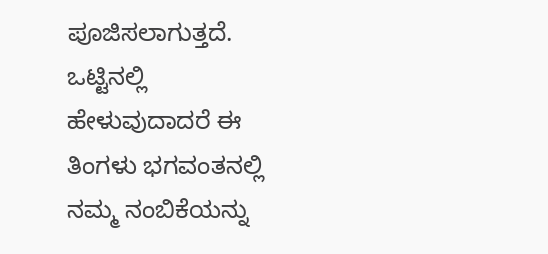ಪೂಜಿಸಲಾಗುತ್ತದೆ. ಒಟ್ಟಿನಲ್ಲಿ ಹೇಳುವುದಾದರೆ ಈ ತಿಂಗಳು ಭಗವಂತನಲ್ಲಿ ನಮ್ಮ ನಂಬಿಕೆಯನ್ನು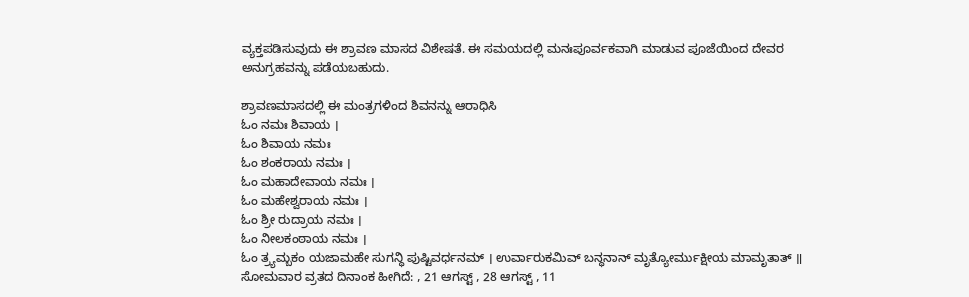ವ್ಯಕ್ತಪಡಿಸುವುದು ಈ ಶ್ರಾವಣ ಮಾಸದ ವಿಶೇಷತೆ. ಈ ಸಮಯದಲ್ಲಿ ಮನಃಪೂರ್ವಕವಾಗಿ ಮಾಡುವ ಪೂಜೆಯಿಂದ ದೇವರ ಅನುಗ್ರಹವನ್ನು ಪಡೆಯಬಹುದು.

ಶ್ರಾವಣಮಾಸದಲ್ಲಿ ಈ ಮಂತ್ರಗಳಿಂದ ಶಿವನನ್ನು ಆರಾಧಿಸಿ
ಓಂ ನಮಃ ಶಿವಾಯ ।
ಓಂ ಶಿವಾಯ ನಮಃ
ಓಂ ಶಂಕರಾಯ ನಮಃ ।
ಓಂ ಮಹಾದೇವಾಯ ನಮಃ ।
ಓಂ ಮಹೇಶ್ವರಾಯ ನಮಃ ।
ಓಂ ಶ್ರೀ ರುದ್ರಾಯ ನಮಃ ।
ಓಂ ನೀಲಕಂಠಾಯ ನಮಃ ।
ಓಂ ತ್ರ್ಯಮ್ಬಕಂ ಯಜಾಮಹೇ ಸುಗನ್ಧಿ ಪುಷ್ಟಿವರ್ಧನಮ್ । ಉರ್ವಾರುಕಮಿವ್ ಬನ್ಧನಾನ್ ಮೃತ್ಯೋರ್ಮುಕ್ಷೀಯ ಮಾಮೃತಾತ್ ॥
ಸೋಮವಾರ ವ್ರತದ ದಿನಾಂಕ ಹೀಗಿದೆ: , 21 ಆಗಸ್ಟ್ , 28 ಆಗಸ್ಟ್ , 11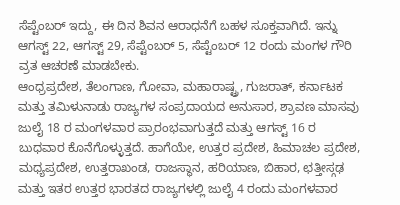ಸೆಪ್ಟೆಂಬರ್ ಇದ್ದು, ಈ ದಿನ ಶಿವನ ಆರಾಧನೆಗೆ ಬಹಳ ಸೂಕ್ತವಾಗಿದೆ. ಇನ್ನು ಆಗಸ್ಟ್ 22, ಆಗಸ್ಟ್ 29, ಸೆಪ್ಟೆಂಬರ್ 5, ಸೆಪ್ಟೆಂಬರ್ 12 ರಂದು ಮಂಗಳ ಗೌರಿ ವ್ರತ ಆಚರಣೆ ಮಾಡಬೇಕು.
ಆಂಧ್ರಪ್ರದೇಶ, ತೆಲಂಗಾಣ, ಗೋವಾ, ಮಹಾರಾಷ್ಟ್ರ, ಗುಜರಾತ್, ಕರ್ನಾಟಕ ಮತ್ತು ತಮಿಳುನಾಡು ರಾಜ್ಯಗಳ ಸಂಪ್ರದಾಯದ ಅನುಸಾರ, ಶ್ರಾವಣ ಮಾಸವು ಜುಲೈ 18 ರ ಮಂಗಳವಾರ ಪ್ರಾರಂಭವಾಗುತ್ತದೆ ಮತ್ತು ಆಗಸ್ಟ್ 16 ರ ಬುಧವಾರ ಕೊನೆಗೊಳ್ಳುತ್ತದೆ. ಹಾಗೆಯೇ, ಉತ್ತರ ಪ್ರದೇಶ, ಹಿಮಾಚಲ ಪ್ರದೇಶ, ಮಧ್ಯಪ್ರದೇಶ, ಉತ್ತರಾಖಂಡ, ರಾಜಸ್ಥಾನ, ಹರಿಯಾಣ, ಬಿಹಾರ, ಛತ್ತೀಸ್ಗಢ ಮತ್ತು ಇತರ ಉತ್ತರ ಭಾರತದ ರಾಜ್ಯಗಳಲ್ಲಿ ಜುಲೈ 4 ರಂದು ಮಂಗಳವಾರ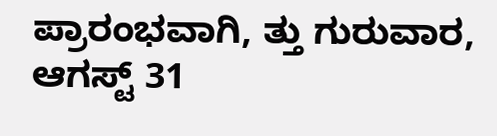ಪ್ರಾರಂಭವಾಗಿ, ತ್ತು ಗುರುವಾರ, ಆಗಸ್ಟ್ 31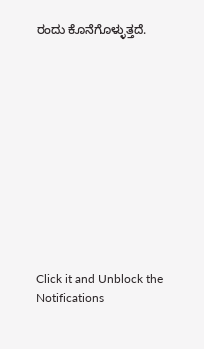ರಂದು ಕೊನೆಗೊಳ್ಳುತ್ತದೆ.












Click it and Unblock the Notifications